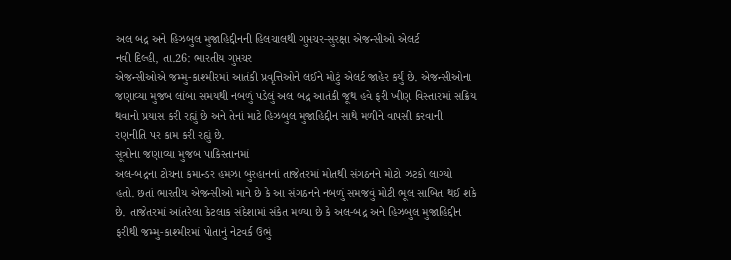અલ બદ્ર અને હિઝબુલ મુજાહિદ્દીનની હિલચાલથી ગુપ્તચર-સુરક્ષા એજન્સીઓ એલર્ટ
નવી દિલ્હી, તા.26: ભારતીય ગુપ્તચર
એજન્સીઓએ જમ્મુ-કાશ્મીરમાં આતંકી પ્રવૃત્તિઓને લઈને મોટું એલર્ટ જાહેર કર્યું છે. એજન્સીઓના
જણાવ્યા મુજબ લાંબા સમયથી નબળું પડેલું અલ બદ્ર આતંકી જૂથ હવે ફરી ખીણ વિસ્તારમાં સક્રિય
થવાનો પ્રયાસ કરી રહ્યું છે અને તેનાં માટે હિઝબુલ મુજાહિદ્દીન સાથે મળીને વાપસી કરવાની
રણનીતિ પર કામ કરી રહ્યું છે.
સૂત્રોના જણાવ્યા મુજબ પાકિસ્તાનમાં
અલ-બદ્રના ટોચના કમાન્ડર હમઝા બુરહાનનાં તાજેતરમાં મોતથી સંગઠનને મોટો ઝટકો લાગ્યો
હતો. છતાં ભારતીય એજન્સીઓ માને છે કે આ સંગઠનને નબળું સમજવું મોટી ભૂલ સાબિત થઈ શકે
છે. તાજેતરમાં આંતરેલા કેટલાક સંદેશામાં સંકેત મળ્યા છે કે અલ-બદ્ર અને હિઝબુલ મુજાહિદ્દીન
ફરીથી જમ્મુ-કાશ્મીરમાં પોતાનું નેટવર્ક ઉભું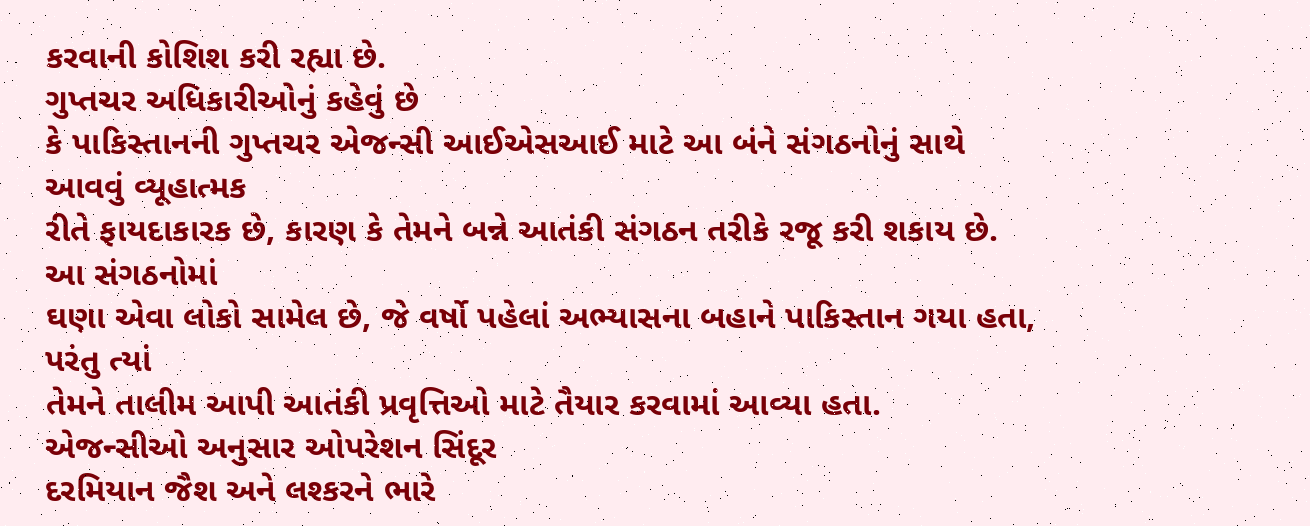કરવાની કોશિશ કરી રહ્યા છે.
ગુપ્તચર અધિકારીઓનું કહેવું છે
કે પાકિસ્તાનની ગુપ્તચર એજન્સી આઈએસઆઈ માટે આ બંને સંગઠનોનું સાથે આવવું વ્યૂહાત્મક
રીતે ફાયદાકારક છે, કારણ કે તેમને બન્ને આતંકી સંગઠન તરીકે રજૂ કરી શકાય છે. આ સંગઠનોમાં
ઘણા એવા લોકો સામેલ છે, જે વર્ષો પહેલાં અભ્યાસના બહાને પાકિસ્તાન ગયા હતા, પરંતુ ત્યાં
તેમને તાલીમ આપી આતંકી પ્રવૃત્તિઓ માટે તૈયાર કરવામાં આવ્યા હતા.
એજન્સીઓ અનુસાર ઓપરેશન સિંદૂર
દરમિયાન જૈશ અને લશ્કરને ભારે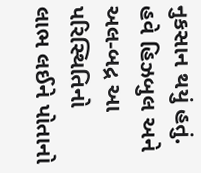નુકસાન થયું હતું. હવે હિઝબુલ અને અલ-બદ્ર આ પરિસ્થિતિનો
લાભ લઈને પોતાનો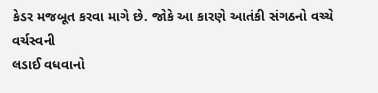કેડર મજબૂત કરવા માગે છે. જોકે આ કારણે આતંકી સંગઠનો વચ્ચે વર્ચસ્વની
લડાઈ વધવાનો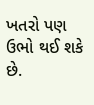ખતરો પણ ઉભો થઈ શકે છે.